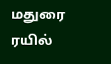மதுரை ரயில்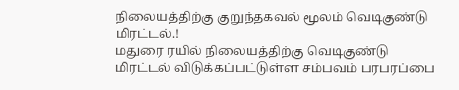நிலையத்திற்கு குறுந்தகவல் மூலம் வெடிகுண்டு மிரட்டல்.!
மதுரை ரயில் நிலையத்திற்கு வெடிகுண்டு மிரட்டல் விடுக்கப்பட்டுள்ள சம்பவம் பரபரப்பை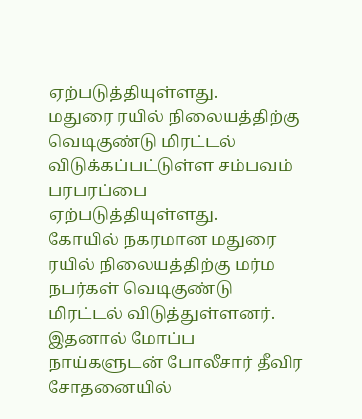ஏற்படுத்தியுள்ளது.
மதுரை ரயில் நிலையத்திற்கு வெடிகுண்டு மிரட்டல் விடுக்கப்பட்டுள்ள சம்பவம் பரபரப்பை ஏற்படுத்தியுள்ளது.
கோயில் நகரமான மதுரை ரயில் நிலையத்திற்கு மர்ம நபர்கள் வெடிகுண்டு மிரட்டல் விடுத்துள்ளனர். இதனால் மோப்ப நாய்களுடன் போலீசார் தீவிர சோதனையில்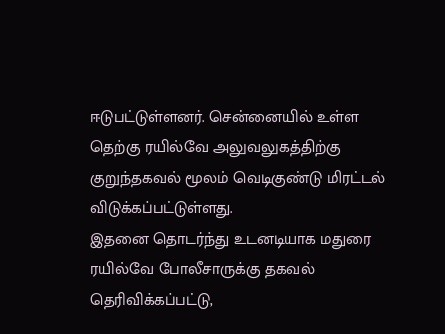ஈடுபட்டுள்ளனர். சென்னையில் உள்ள தெற்கு ரயில்வே அலுவலுகத்திற்கு குறுந்தகவல் மூலம் வெடிகுண்டு மிரட்டல் விடுக்கப்பட்டுள்ளது.
இதனை தொடர்ந்து உடனடியாக மதுரை ரயில்வே போலீசாருக்கு தகவல் தெரிவிக்கப்பட்டு,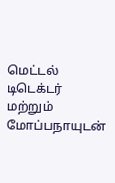மெட்டல் டிடெக்டர் மற்றும் மோப்பநாயுடன்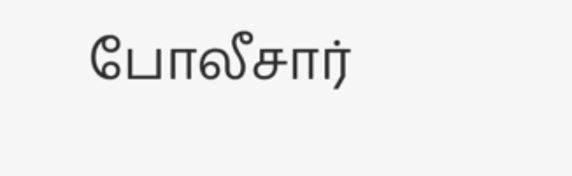போலீசார்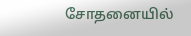சோதனையில்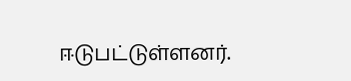ஈடுபட்டுள்ளனர்.